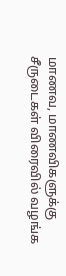மாணவ, மாணவிகளுக்கு சீருடைகள் விரைவில் வழங்க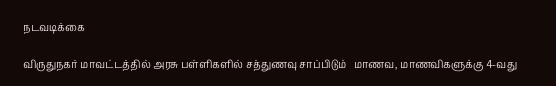நடவடிக்கை

விருதுநகர் மாவட்டத்தில் அரசு பள்ளிகளில் சத்துணவு சாப்பிடும்   மாணவ, மாணவிகளுக்கு 4-வது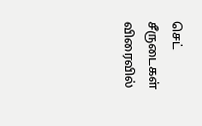செட் சீருடைகள் விரைவில்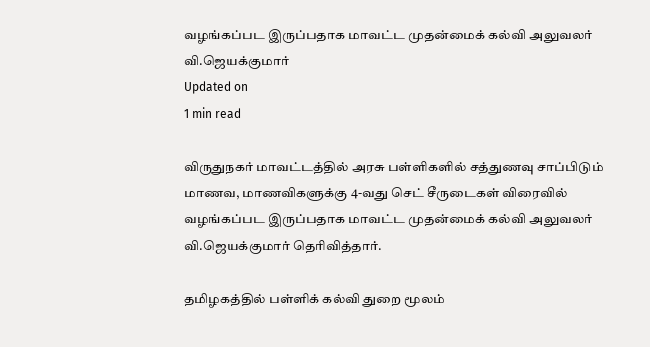வழங்கப்பட இருப்பதாக மாவட்ட முதன்மைக் கல்வி அலுவலர் வி.ஜெயக்குமார்
Updated on
1 min read

விருதுநகர் மாவட்டத்தில் அரசு பள்ளிகளில் சத்துணவு சாப்பிடும்   மாணவ, மாணவிகளுக்கு 4-வது செட் சீருடைகள் விரைவில் வழங்கப்பட இருப்பதாக மாவட்ட முதன்மைக் கல்வி அலுவலர் வி.ஜெயக்குமார் தெரிவித்தார்.

தமிழகத்தில் பள்ளிக் கல்வி துறை மூலம்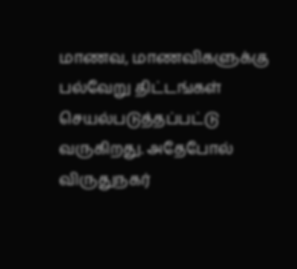மாணவ, மாணவிகளுக்கு பல்வேறு திட்டங்கள் செயல்படுத்தப்பட்டு வருகிறது. அதேபோல் விருதுநகர்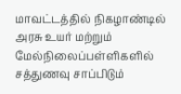மாவட்டத்தில் நிகழாண்டில் அரசு உயர் மற்றும் மேல்நிலைப்பள்ளிகளில் சத்துணவு சாப்பிடும்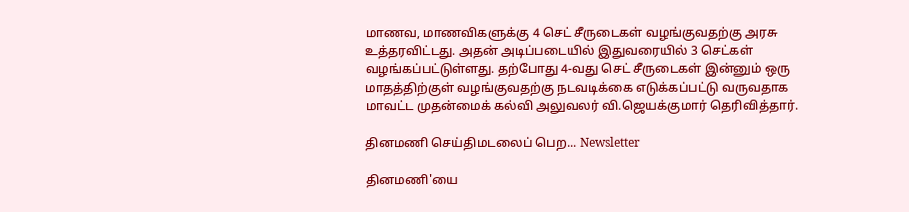மாணவ, மாணவிகளுக்கு 4 செட் சீருடைகள் வழங்குவதற்கு அரசு உத்தரவிட்டது. அதன் அடிப்படையில் இதுவரையில் 3 செட்கள் வழங்கப்பட்டுள்ளது. தற்போது 4-வது செட் சீருடைகள் இன்னும் ஒரு மாதத்திற்குள் வழங்குவதற்கு நடவடிக்கை எடுக்கப்பட்டு வருவதாக மாவட்ட முதன்மைக் கல்வி அலுவலர் வி.ஜெயக்குமார் தெரிவித்தார்.

தினமணி செய்திமடலைப் பெற... Newsletter

தினமணி'யை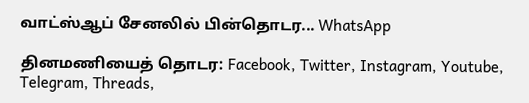வாட்ஸ்ஆப் சேனலில் பின்தொடர... WhatsApp

தினமணியைத் தொடர: Facebook, Twitter, Instagram, Youtube, Telegram, Threads,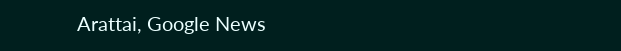Arattai, Google News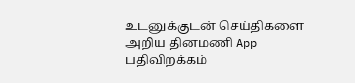உடனுக்குடன் செய்திகளை அறிய தினமணி App பதிவிறக்கம்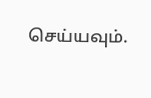செய்யவும்.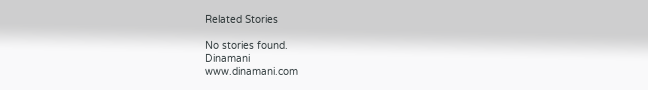Related Stories

No stories found.
Dinamani
www.dinamani.com